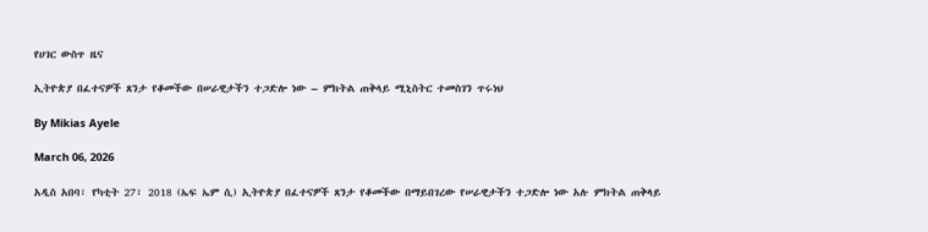የሀገር ውስጥ ዜና

ኢትዮጵያ በፈተናዎች ጸንታ የቆመችው በሠራዊታችን ተጋድሎ ነው – ምክትል ጠቅላይ ሚኒስትር ተመስገን ጥሩነህ

By Mikias Ayele

March 06, 2026

አዲስ አበባ፣ የካቲት 27፣ 2018 (ኤፍ ኤም ሲ) ኢትዮጵያ በፈተናዎች ጸንታ የቆመችው በማይበገረው የሠራዊታችን ተጋድሎ ነው አሉ ምክትል ጠቅላይ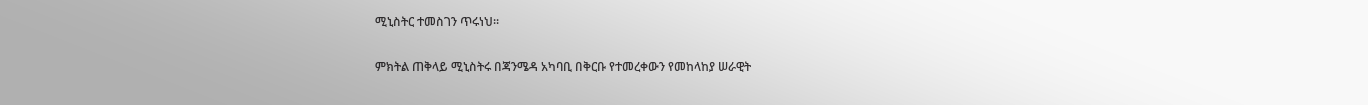ሚኒስትር ተመስገን ጥሩነህ፡፡

ምክትል ጠቅላይ ሚኒስትሩ በጃንሜዳ አካባቢ በቅርቡ የተመረቀውን የመከላከያ ሠራዊት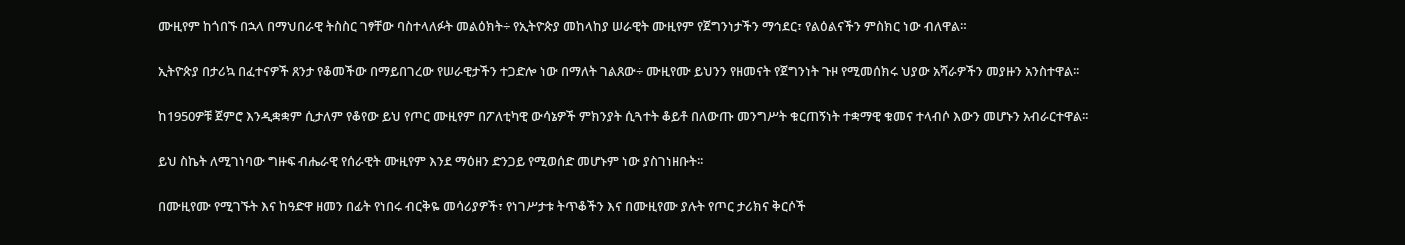ሙዚየም ከጎበኙ በኋላ በማህበራዊ ትስስር ገፃቸው ባስተላለፉት መልዕክት÷ የኢትዮጵያ መከላከያ ሠራዊት ሙዚየም የጀግንነታችን ማኅደር፣ የልዕልናችን ምስክር ነው ብለዋል።

ኢትዮጵያ በታሪኳ በፈተናዎች ጸንታ የቆመችው በማይበገረው የሠራዊታችን ተጋድሎ ነው በማለት ገልጸው÷ ሙዚየሙ ይህንን የዘመናት የጀግንነት ጉዞ የሚመሰክሩ ህያው አሻራዎችን መያዙን አንስተዋል፡፡

ከ1950ዎቹ ጀምሮ እንዲቋቋም ሲታለም የቆየው ይህ የጦር ሙዚየም በፖለቲካዊ ውሳኔዎች ምክንያት ሲጓተት ቆይቶ በለውጡ መንግሥት ቁርጠኝነት ተቋማዊ ቁመና ተላብሶ እውን መሆኑን አብራርተዋል፡፡

ይህ ስኬት ለሚገነባው ግዙፍ ብሔራዊ የሰራዊት ሙዚየም እንደ ማዕዘን ድንጋይ የሚወሰድ መሆኑም ነው ያስገነዘቡት፡፡

በሙዚየሙ የሚገኙት እና ከዓድዋ ዘመን በፊት የነበሩ ብርቅዬ መሳሪያዎች፣ የነገሥታቱ ትጥቆችን እና በሙዚየሙ ያሉት የጦር ታሪክና ቅርሶች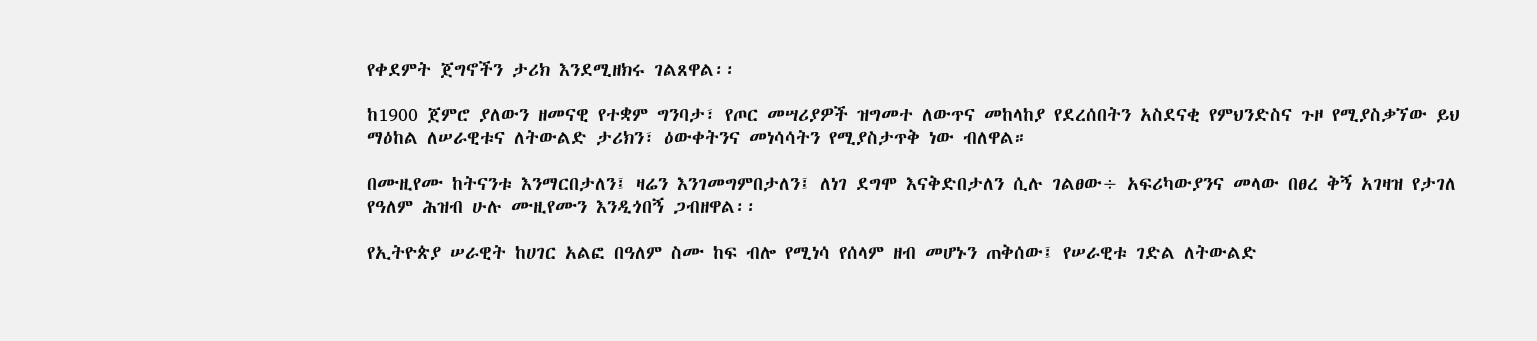የቀደምት ጀግኖችን ታሪክ እንደሚዘክሩ ገልጸዋል፡፡

ከ1900 ጀምሮ ያለውን ዘመናዊ የተቋም ግንባታ፣ የጦር መሣሪያዎች ዝግመተ ለውጥና መከላከያ የደረሰበትን አስደናቂ የምህንድስና ጉዞ የሚያስቃኘው ይህ ማዕከል ለሠራዊቱና ለትውልድ ታሪክን፣ ዕውቀትንና መነሳሳትን የሚያስታጥቅ ነው ብለዋል።

በሙዚየሙ ከትናንቱ እንማርበታለን፤ ዛሬን እንገመግምበታለን፤ ለነገ ደግሞ እናቅድበታለን ሲሉ ገልፀው÷ አፍሪካውያንና መላው በፀረ ቅኝ አገዛዝ የታገለ የዓለም ሕዝብ ሁሉ ሙዚየሙን እንዲጎበኝ ጋብዘዋል፡፡

የኢትዮጵያ ሠራዊት ከሀገር አልፎ በዓለም ስሙ ከፍ ብሎ የሚነሳ የሰላም ዘብ መሆኑን ጠቅሰው፤ የሠራዊቱ ገድል ለትውልድ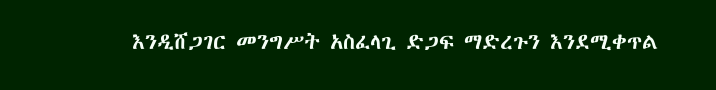እንዲሸጋገር መንግሥት አስፈላጊ ድጋፍ ማድረጉን እንደሚቀጥል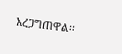አረጋግጠዋል፡፡